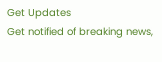Get Updates
Get notified of breaking news,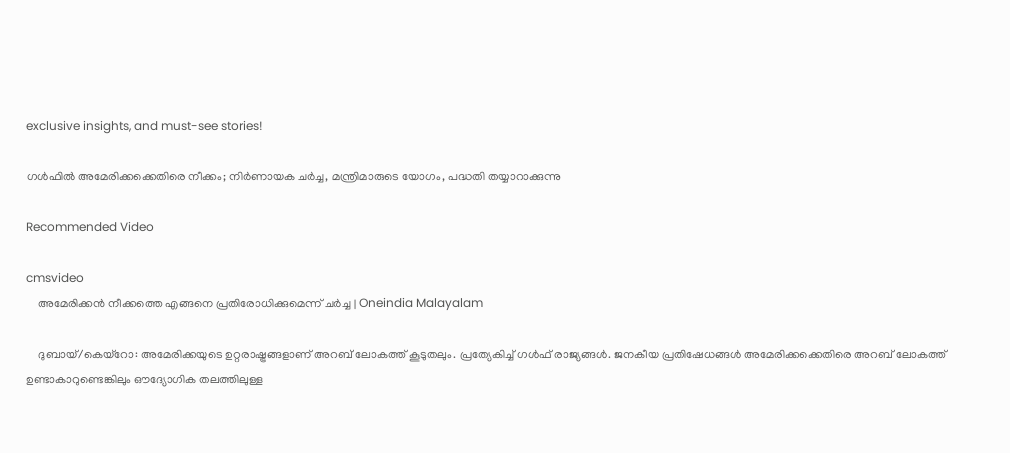exclusive insights, and must-see stories!

ഗള്‍ഫില്‍ അമേരിക്കക്കെതിരെ നീക്കം; നിര്‍ണായക ചര്‍ച്ച, മന്ത്രിമാരുടെ യോഗം, പദ്ധതി തയ്യാറാക്കുന്നു

Recommended Video

cmsvideo
    അമേരിക്കന്‍ നീക്കത്തെ എങ്ങനെ പ്രതിരോധിക്കുമെന്ന് ചർച്ച | Oneindia Malayalam

    ദുബായ്/കെയ്‌റോ: അമേരിക്കയുടെ ഉറ്റരാഷ്ട്രങ്ങളാണ് അറബ് ലോകത്ത് കൂടുതലും. പ്രത്യേകിച്ച് ഗള്‍ഫ് രാജ്യങ്ങള്‍. ജനകീയ പ്രതിഷേധങ്ങള്‍ അമേരിക്കക്കെതിരെ അറബ് ലോകത്ത് ഉണ്ടാകാറുണ്ടെങ്കിലും ഔദ്യോഗിക തലത്തിലുള്ള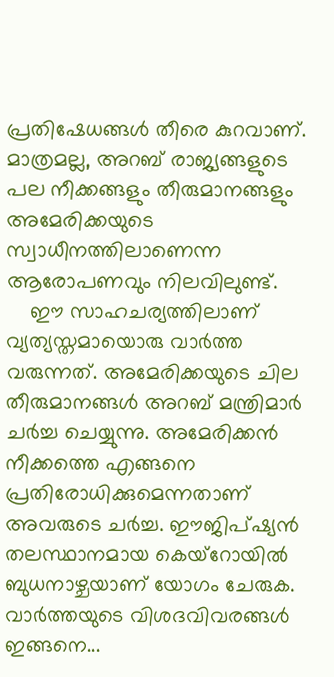പ്രതിഷേധങ്ങള്‍ തീരെ കുറവാണ്. മാത്രമല്ല, അറബ് രാജ്യങ്ങളുടെ പല നീക്കങ്ങളും തീരുമാനങ്ങളും അമേരിക്കയുടെ സ്വാധീനത്തിലാണെന്ന ആരോപണവും നിലവിലുണ്ട്.
    ഈ സാഹചര്യത്തിലാണ് വ്യത്യസ്തമായൊരു വാര്‍ത്ത വരുന്നത്. അമേരിക്കയുടെ ചില തീരുമാനങ്ങള്‍ അറബ് മന്ത്രിമാര്‍ ചര്‍ച്ച ചെയ്യുന്നു. അമേരിക്കന്‍ നീക്കത്തെ എങ്ങനെ പ്രതിരോധിക്കുമെന്നതാണ് അവരുടെ ചര്‍ച്ച. ഈജിപ്ഷ്യന്‍ തലസ്ഥാനമായ കെയ്‌റോയില്‍ ബുധനാഴ്ചയാണ് യോഗം ചേരുക. വാര്‍ത്തയുടെ വിശദവിവരങ്ങള്‍ ഇങ്ങനെ...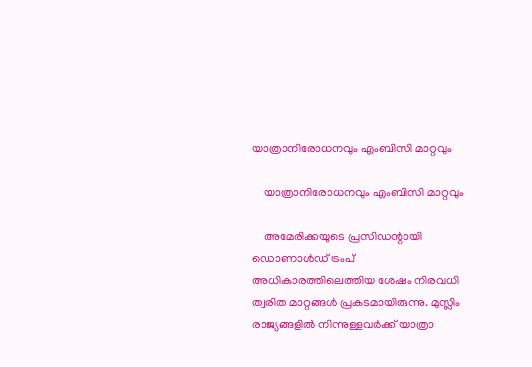യാത്രാനിരോധനവും എംബിസി മാറ്റവും

    യാത്രാനിരോധനവും എംബിസി മാറ്റവും

    അമേരിക്കയുടെ പ്രസിഡന്റായി ഡൊണാള്‍ഡ് ട്രംപ് അധികാരത്തിലെത്തിയ ശേഷം നിരവധി ത്വരിത മാറ്റങ്ങള്‍ പ്രകടമായിരുന്നു. മുസ്ലിം രാജ്യങ്ങളില്‍ നിന്നുള്ളവര്‍ക്ക് യാത്രാ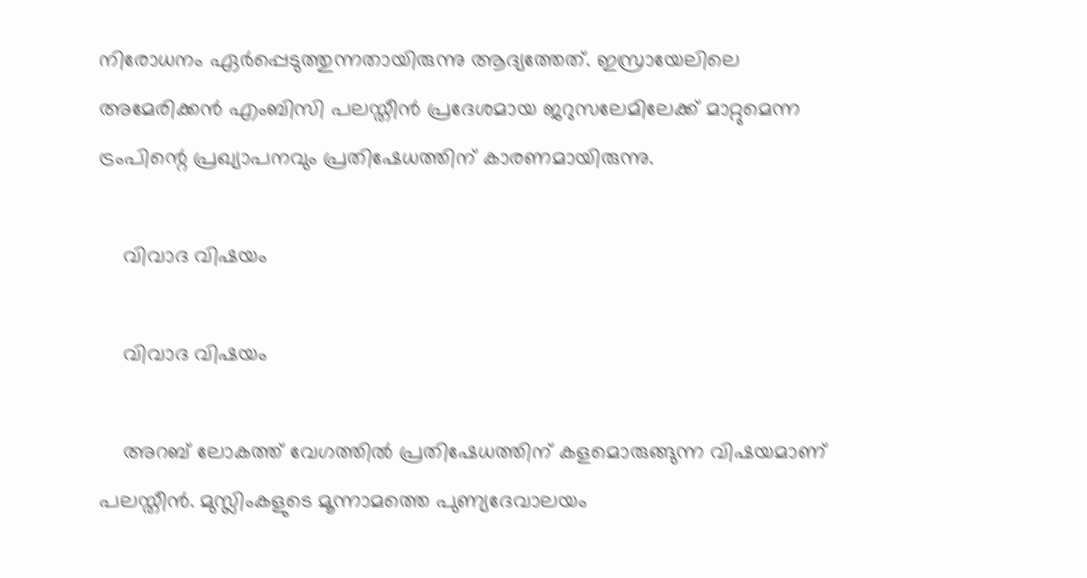നിരോധനം ഏര്‍പ്പെടുത്തുന്നതായിരുന്നു ആദ്യത്തേത്. ഇസ്രായേലിലെ അമേരിക്കന്‍ എംബിസി പലസ്തീന്‍ പ്രദേശമായ ജറുസലേമിലേക്ക് മാറ്റുമെന്ന ട്രംപിന്റെ പ്രഖ്യാപനവും പ്രതിഷേധത്തിന് കാരണമായിരുന്നു.

    വിവാദ വിഷയം

    വിവാദ വിഷയം

    അറബ് ലോകത്ത് വേഗത്തില്‍ പ്രതിഷേധത്തിന് കളമൊരുങ്ങുന്ന വിഷയമാണ് പലസ്തീന്‍. മുസ്ലിംകളുടെ മൂന്നാമത്തെ പുണ്യദേവാലയം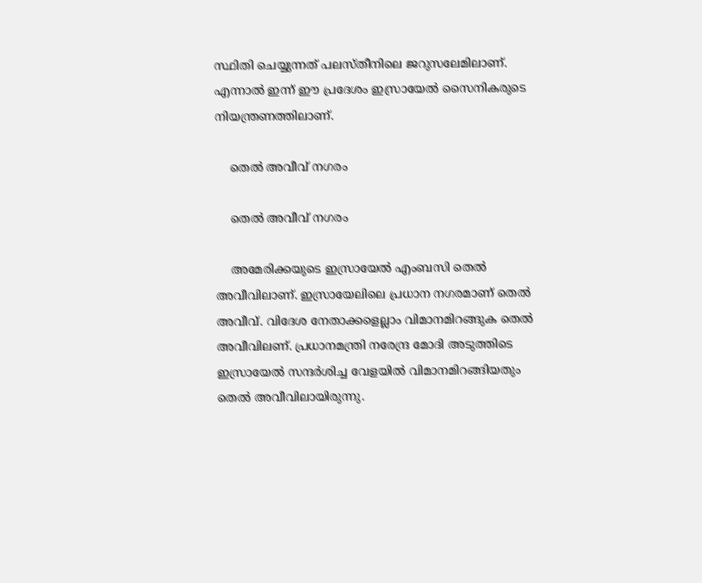സ്ഥിതി ചെയ്യുന്നത് പലസ്തീനിലെ ജറുസലേമിലാണ്. എന്നാല്‍ ഇന്ന് ഈ പ്രദേശം ഇസ്രായേല്‍ സൈനികരുടെ നിയന്ത്രണത്തിലാണ്.

    തെല്‍ അവീവ് നഗരം

    തെല്‍ അവീവ് നഗരം

    അമേരിക്കയുടെ ഇസ്രായേല്‍ എംബസി തെല്‍ അവീവിലാണ്. ഇസ്രായേലിലെ പ്രധാന നഗരമാണ് തെല്‍ അവീവ്. വിദേശ നേതാക്കളെല്ലാം വിമാനമിറങ്ങുക തെല്‍ അവീവിലണ്. പ്രധാനമന്ത്രി നരേന്ദ്ര മോദി അടുത്തിടെ ഇസ്രായേല്‍ സന്ദര്‍ശിച്ച വേളയില്‍ വിമാനമിറങ്ങിയതും തെല്‍ അവീവിലായിരുന്നു.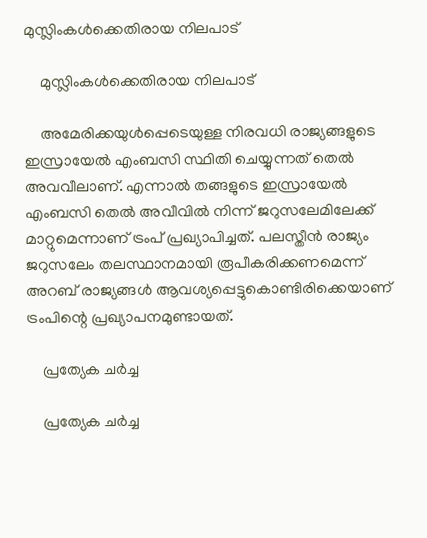മുസ്ലിംകള്‍ക്കെതിരായ നിലപാട്

    മുസ്ലിംകള്‍ക്കെതിരായ നിലപാട്

    അമേരിക്കയുള്‍പ്പെടെയുള്ള നിരവധി രാജ്യങ്ങളുടെ ഇസ്രായേല്‍ എംബസി സ്ഥിതി ചെയ്യുന്നത് തെല്‍ അവവീലാണ്. എന്നാല്‍ തങ്ങളുടെ ഇസ്രായേല്‍ എംബസി തെല്‍ അവീവില്‍ നിന്ന് ജറുസലേമിലേക്ക് മാറ്റുമെന്നാണ് ട്രംപ് പ്രഖ്യാപിച്ചത്. പലസ്തീന്‍ രാജ്യം ജറുസലേം തലസ്ഥാനമായി രൂപീകരിക്കണമെന്ന് അറബ് രാജ്യങ്ങള്‍ ആവശ്യപ്പെട്ടുകൊണ്ടിരിക്കെയാണ് ട്രംപിന്റെ പ്രഖ്യാപനമുണ്ടായത്.

    പ്രത്യേക ചര്‍ച്ച

    പ്രത്യേക ചര്‍ച്ച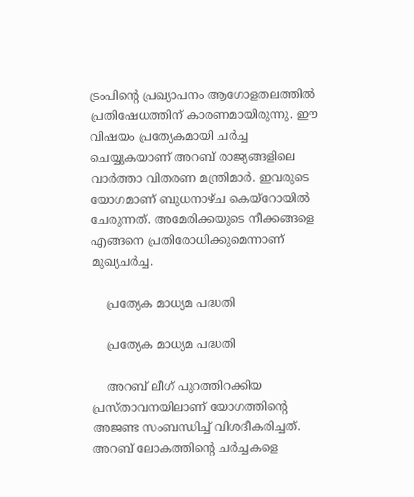ട്രംപിന്റെ പ്രഖ്യാപനം ആഗോളതലത്തില്‍ പ്രതിഷേധത്തിന് കാരണമായിരുന്നു. ഈ വിഷയം പ്രത്യേകമായി ചര്‍ച്ച ചെയ്യുകയാണ് അറബ് രാജ്യങ്ങളിലെ വാര്‍ത്താ വിതരണ മന്ത്രിമാര്‍. ഇവരുടെ യോഗമാണ് ബുധനാഴ്ച കെയ്‌റോയില്‍ ചേരുന്നത്. അമേരിക്കയുടെ നീക്കങ്ങളെ എങ്ങനെ പ്രതിരോധിക്കുമെന്നാണ് മുഖ്യചര്‍ച്ച.

    പ്രത്യേക മാധ്യമ പദ്ധതി

    പ്രത്യേക മാധ്യമ പദ്ധതി

    അറബ് ലീഗ് പുറത്തിറക്കിയ പ്രസ്താവനയിലാണ് യോഗത്തിന്റെ അജണ്ട സംബന്ധിച്ച് വിശദീകരിച്ചത്. അറബ് ലോകത്തിന്റെ ചര്‍ച്ചകളെ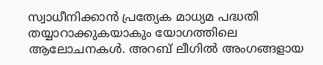സ്വാധീനിക്കാന്‍ പ്രത്യേക മാധ്യമ പദ്ധതി തയ്യാറാക്കുകയാകും യോഗത്തിലെ ആലോചനകള്‍. അറബ് ലീഗില്‍ അംഗങ്ങളായ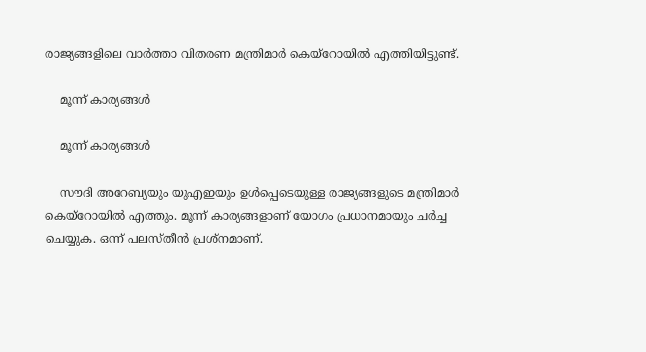രാജ്യങ്ങളിലെ വാര്‍ത്താ വിതരണ മന്ത്രിമാര്‍ കെയ്‌റോയില്‍ എത്തിയിട്ടുണ്ട്.

    മൂന്ന് കാര്യങ്ങള്‍

    മൂന്ന് കാര്യങ്ങള്‍

    സൗദി അറേബ്യയും യുഎഇയും ഉള്‍പ്പെടെയുള്ള രാജ്യങ്ങളുടെ മന്ത്രിമാര്‍ കെയ്‌റോയില്‍ എത്തും. മൂന്ന് കാര്യങ്ങളാണ് യോഗം പ്രധാനമായും ചര്‍ച്ച ചെയ്യുക. ഒന്ന് പലസ്തീന്‍ പ്രശ്‌നമാണ്.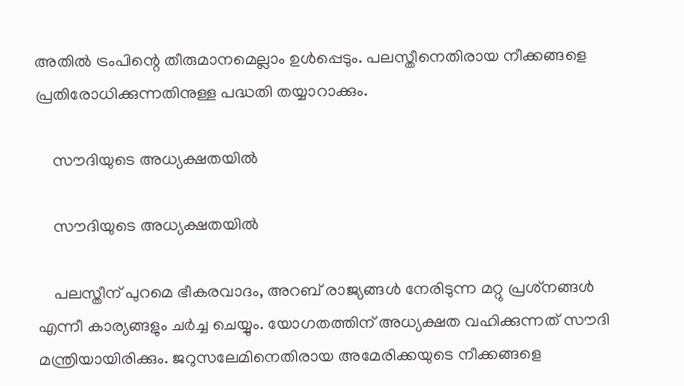അതില്‍ ട്രംപിന്റെ തീരുമാനമെല്ലാം ഉള്‍പ്പെടും. പലസ്തീനെതിരായ നീക്കങ്ങളെ പ്രതിരോധിക്കുന്നതിനുള്ള പദ്ധതി തയ്യാറാക്കും.

    സൗദിയുടെ അധ്യക്ഷതയില്‍

    സൗദിയുടെ അധ്യക്ഷതയില്‍

    പലസ്തീന് പുറമെ ഭീകരവാദം, അറബ് രാജ്യങ്ങള്‍ നേരിടുന്ന മറ്റു പ്രശ്‌നങ്ങള്‍ എന്നീ കാര്യങ്ങളും ചര്‍ച്ച ചെയ്യും. യോഗതത്തിന് അധ്യക്ഷത വഹിക്കുന്നത് സൗദി മന്ത്രിയായിരിക്കും. ജറുസലേമിനെതിരായ അമേരിക്കയുടെ നീക്കങ്ങളെ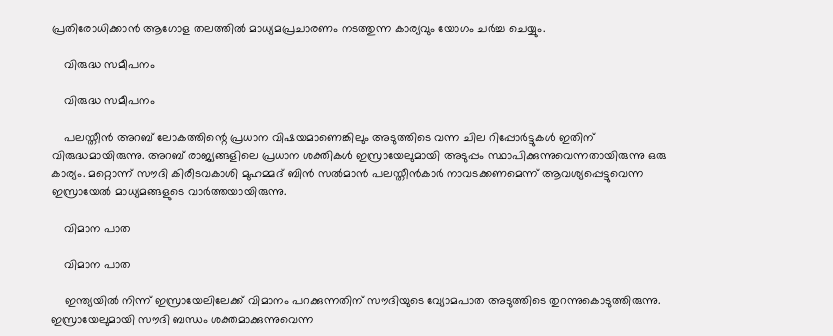പ്രതിരോധിക്കാന്‍ ആഗോള തലത്തില്‍ മാധ്യമപ്രചാരണം നടത്തുന്ന കാര്യവും യോഗം ചര്‍ച്ച ചെയ്യും.

    വിരുദ്ധ സമീപനം

    വിരുദ്ധ സമീപനം

    പലസ്തീന്‍ അറബ് ലോകത്തിന്റെ പ്രധാന വിഷയമാണെങ്കിലും അടുത്തിടെ വന്ന ചില റിപ്പോര്‍ട്ടുകള്‍ ഇതിന് വിരുദ്ധമായിരുന്നു. അറബ് രാജ്യങ്ങളിലെ പ്രധാന ശക്തികള്‍ ഇസ്രായേലുമായി അടുപ്പം സ്ഥാപിക്കുന്നുവെന്നതായിരുന്നു ഒരു കാര്യം. മറ്റൊന്ന് സൗദി കിരീടവകാശി മുഹമ്മദ് ബിന്‍ സല്‍മാന്‍ പലസ്തീന്‍കാര്‍ നാവടക്കണമെന്ന് ആവശ്യപ്പെട്ടുവെന്ന ഇസ്രായേല്‍ മാധ്യമങ്ങളുടെ വാര്‍ത്തയായിരുന്നു.

    വിമാന പാത

    വിമാന പാത

    ഇന്ത്യയില്‍ നിന്ന് ഇസ്രായേലിലേക്ക് വിമാനം പറക്കുന്നതിന് സൗദിയുടെ വ്യോമപാത അടുത്തിടെ തുറന്നുകൊടുത്തിരുന്നു. ഇസ്രായേലുമായി സൗദി ബന്ധം ശക്തമാക്കുന്നുവെന്ന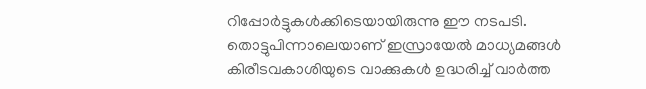റിപ്പോര്‍ട്ടുകള്‍ക്കിടെയായിരുന്നു ഈ നടപടി. തൊട്ടുപിന്നാലെയാണ് ഇസ്രായേല്‍ മാധ്യമങ്ങള്‍ കിരീടവകാശിയുടെ വാക്കുകള്‍ ഉദ്ധരിച്ച് വാര്‍ത്ത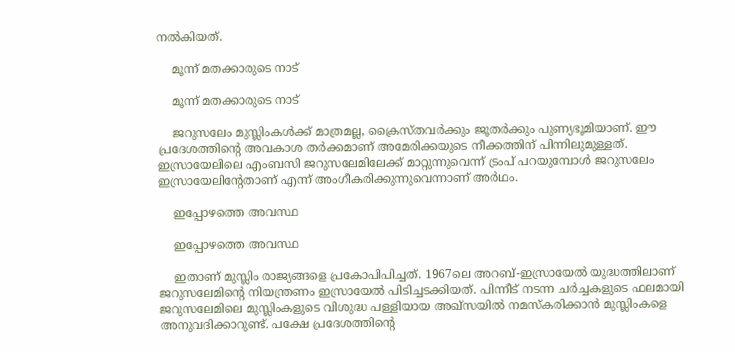നല്‍കിയത്.

    മൂന്ന് മതക്കാരുടെ നാട്

    മൂന്ന് മതക്കാരുടെ നാട്

    ജറുസലേം മുസ്ലിംകള്‍ക്ക് മാത്രമല്ല, ക്രൈസ്തവര്‍ക്കും ജൂതര്‍ക്കും പുണ്യഭൂമിയാണ്. ഈ പ്രദേശത്തിന്റെ അവകാശ തര്‍ക്കമാണ് അമേരിക്കയുടെ നീക്കത്തിന് പിന്നിലുമുള്ളത്. ഇസ്രായേലിലെ എംബസി ജറുസലേമിലേക്ക് മാറ്റുന്നുവെന്ന് ട്രംപ് പറയുമ്പോള്‍ ജറുസലേം ഇസ്രായേലിന്റേതാണ് എന്ന് അംഗീകരിക്കുന്നുവെന്നാണ് അര്‍ഥം.

    ഇപ്പോഴത്തെ അവസ്ഥ

    ഇപ്പോഴത്തെ അവസ്ഥ

    ഇതാണ് മുസ്ലിം രാജ്യങ്ങളെ പ്രകോപിപിച്ചത്. 1967ലെ അറബ്-ഇസ്രായേല്‍ യുദ്ധത്തിലാണ് ജറുസലേമിന്റെ നിയന്ത്രണം ഇസ്രായേല്‍ പിടിച്ചടക്കിയത്. പിന്നീട് നടന്ന ചര്‍ച്ചകളുടെ ഫലമായി ജറുസലേമിലെ മുസ്ലിംകളുടെ വിശുദ്ധ പള്ളിയായ അഖ്‌സയില്‍ നമസ്‌കരിക്കാന്‍ മുസ്ലിംകളെ അനുവദിക്കാറുണ്ട്. പക്ഷേ പ്രദേശത്തിന്റെ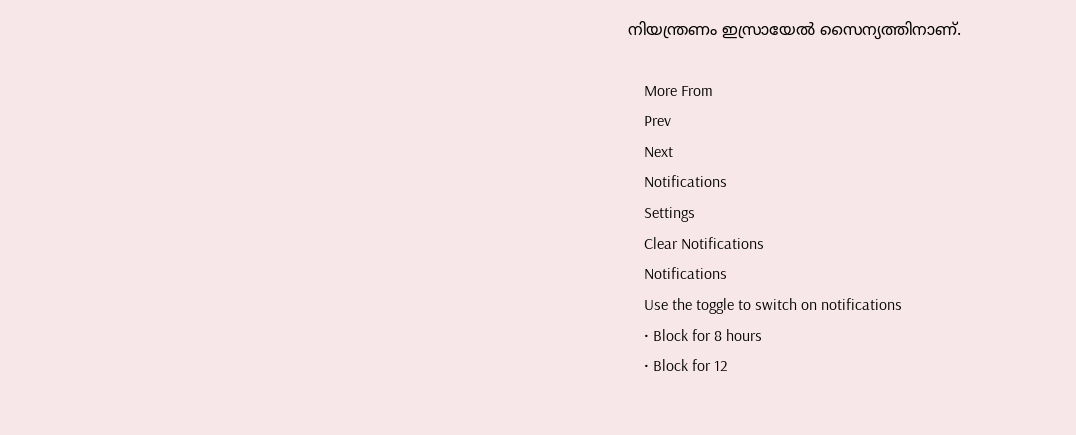നിയന്ത്രണം ഇസ്രായേല്‍ സൈന്യത്തിനാണ്.

    More From
    Prev
    Next
    Notifications
    Settings
    Clear Notifications
    Notifications
    Use the toggle to switch on notifications
    • Block for 8 hours
    • Block for 12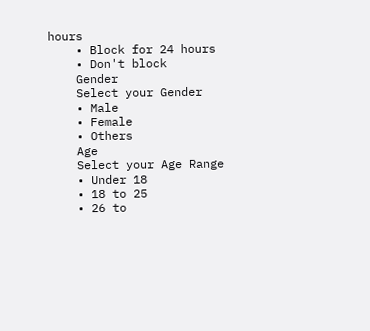hours
    • Block for 24 hours
    • Don't block
    Gender
    Select your Gender
    • Male
    • Female
    • Others
    Age
    Select your Age Range
    • Under 18
    • 18 to 25
    • 26 to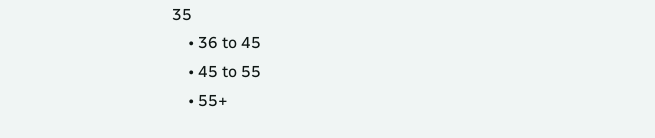35
    • 36 to 45
    • 45 to 55
    • 55+